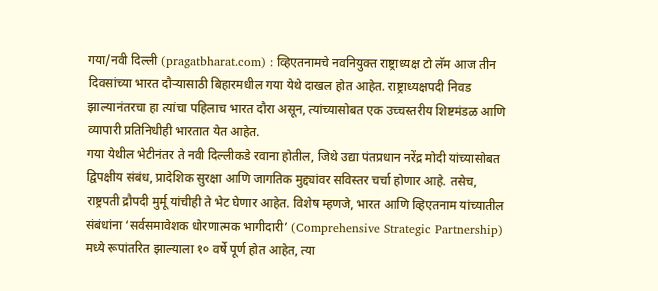गया/नवी दिल्ली (pragatbharat.com) : व्हिएतनामचे नवनियुक्त राष्ट्राध्यक्ष टो लॅम आज तीन दिवसांच्या भारत दौऱ्यासाठी बिहारमधील गया येथे दाखल होत आहेत. राष्ट्राध्यक्षपदी निवड झाल्यानंतरचा हा त्यांचा पहिलाच भारत दौरा असून, त्यांच्यासोबत एक उच्चस्तरीय शिष्टमंडळ आणि व्यापारी प्रतिनिधीही भारतात येत आहेत.
गया येथील भेटीनंतर ते नवी दिल्लीकडे रवाना होतील, जिथे उद्या पंतप्रधान नरेंद्र मोदी यांच्यासोबत द्विपक्षीय संबंध, प्रादेशिक सुरक्षा आणि जागतिक मुद्द्यांवर सविस्तर चर्चा होणार आहे. तसेच, राष्ट्रपती द्रौपदी मुर्मू यांचीही ते भेट घेणार आहेत. विशेष म्हणजे, भारत आणि व्हिएतनाम यांच्यातील संबंधांना ‘सर्वसमावेशक धोरणात्मक भागीदारी’ (Comprehensive Strategic Partnership) मध्ये रूपांतरित झाल्याला १० वर्षे पूर्ण होत आहेत, त्या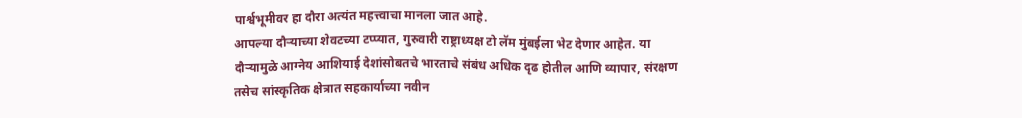पार्श्वभूमीवर हा दौरा अत्यंत महत्त्वाचा मानला जात आहे.
आपल्या दौऱ्याच्या शेवटच्या टप्प्यात, गुरुवारी राष्ट्राध्यक्ष टो लॅम मुंबईला भेट देणार आहेत. या दौऱ्यामुळे आग्नेय आशियाई देशांसोबतचे भारताचे संबंध अधिक दृढ होतील आणि व्यापार, संरक्षण तसेच सांस्कृतिक क्षेत्रात सहकार्याच्या नवीन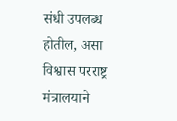संधी उपलब्ध होतील, असा विश्वास परराष्ट्र मंत्रालयाने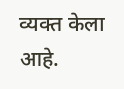व्यक्त केला आहे.